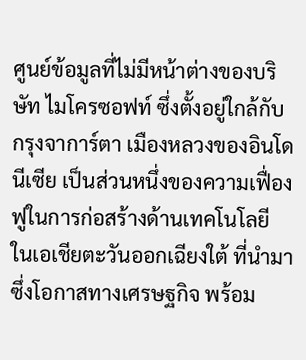ศูนย์ข้อมูลที่ไม่มีหน้าต่างของบริษัท ไมโครซอฟท์ ซึ่งตั้งอยู่ใกล้กับกรุงจาการ์ตา เมืองหลวงของอินโดนีเซีย เป็นส่วนหนึ่งของความเฟื่องฟูในการก่อสร้างด้านเทคโนโลยี ในเอเชียตะวันออกเฉียงใต้ ที่นำมาซึ่งโอกาสทางเศรษฐกิจ พร้อม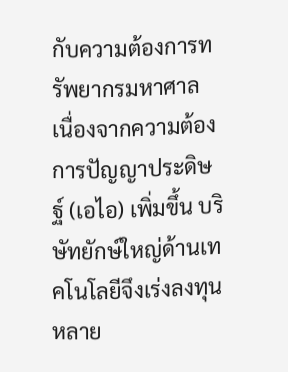กับความต้องการทรัพยากรมหาศาล
เนื่องจากความต้องการปัญญาประดิษฐ์ (เอไอ) เพิ่มขึ้น บริษัทยักษ์ใหญ่ด้านเทคโนโลยีจึงเร่งลงทุนหลาย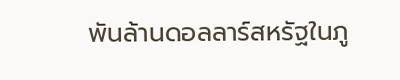พันล้านดอลลาร์สหรัฐในภู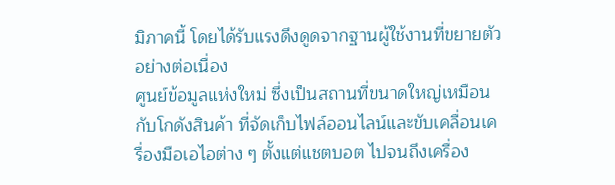มิภาคนี้ โดยได้รับแรงดึงดูดจากฐานผู้ใช้งานที่ขยายตัวอย่างต่อเนื่อง
ศูนย์ข้อมูลแห่งใหม่ ซึ่งเป็นสถานที่ขนาดใหญ่เหมือนกับโกดังสินค้า ที่จัดเก็บไฟล์ออนไลน์และขับเคลื่อนเครื่องมือเอไอต่าง ๆ ตั้งแต่แชตบอต ไปจนถึงเครื่อง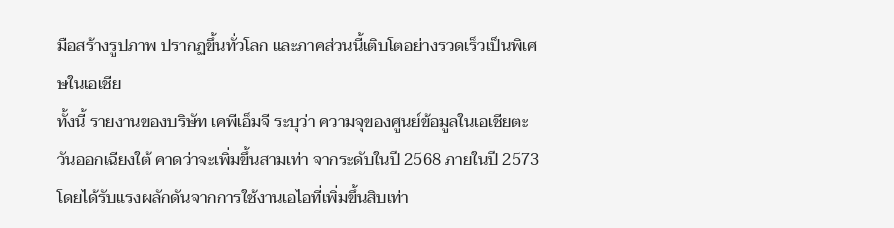มือสร้างรูปภาพ ปรากฏขึ้นทั่วโลก และภาคส่วนนี้เติบโตอย่างรวดเร็วเป็นพิเศษในเอเชีย
ทั้งนี้ รายงานของบริษัท เคพีเอ็มจี ระบุว่า ความจุของศูนย์ข้อมูลในเอเชียตะวันออกเฉียงใต้ คาดว่าจะเพิ่มขึ้นสามเท่า จากระดับในปี 2568 ภายในปี 2573 โดยได้รับแรงผลักดันจากการใช้งานเอไอที่เพิ่มขึ้นสิบเท่า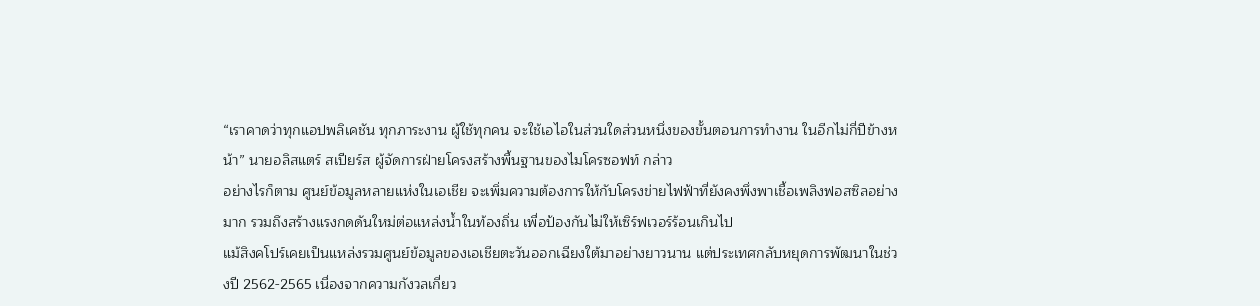“เราคาดว่าทุกแอปพลิเคชัน ทุกภาระงาน ผู้ใช้ทุกคน จะใช้เอไอในส่วนใดส่วนหนึ่งของขั้นตอนการทำงาน ในอีกไม่กี่ปีข้างหน้า” นายอลิสแตร์ สเปียร์ส ผู้จัดการฝ่ายโครงสร้างพื้นฐานของไมโครซอฟท์ กล่าว
อย่างไรก็ตาม ศูนย์ข้อมูลหลายแห่งในเอเชีย จะเพิ่มความต้องการให้กับโครงข่ายไฟฟ้าที่ยังคงพึ่งพาเชื้อเพลิงฟอสซิลอย่างมาก รวมถึงสร้างแรงกดดันใหม่ต่อแหล่งน้ำในท้องถิ่น เพื่อป้องกันไม่ให้เซิร์ฟเวอร์ร้อนเกินไป
แม้สิงคโปร์เคยเป็นแหล่งรวมศูนย์ข้อมูลของเอเชียตะวันออกเฉียงใต้มาอย่างยาวนาน แต่ประเทศกลับหยุดการพัฒนาในช่วงปี 2562-2565 เนื่องจากความกังวลเกี่ยว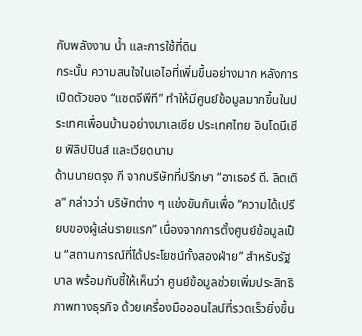กับพลังงาน น้ำ และการใช้ที่ดิน
กระนั้น ความสนใจในเอไอที่เพิ่มขึ้นอย่างมาก หลังการเปิดตัวของ “แชตจีพีที” ทำให้มีศูนย์ข้อมูลมากขึ้นในประเทศเพื่อนบ้านอย่างมาเลเซีย ประเทศไทย อินโดนีเซีย ฟิลิปปินส์ และเวียดนาม
ด้านนายตรุง กี จากบริษัทที่ปรึกษา “อาเธอร์ ดี. ลิตเติล” กล่าวว่า บริษัทต่าง ๆ แข่งขันกันเพื่อ “ความได้เปรียบของผู้เล่นรายแรก” เนื่องจากการตั้งศูนย์ข้อมูลเป็น “สถานการณ์ที่ได้ประโยชน์ทั้งสองฝ่าย” สำหรับรัฐบาล พร้อมกับชี้ให้เห็นว่า ศูนย์ข้อมูลช่วยเพิ่มประสิทธิภาพทางธุรกิจ ด้วยเครื่องมือออนไลน์ที่รวดเร็วยิ่งขึ้น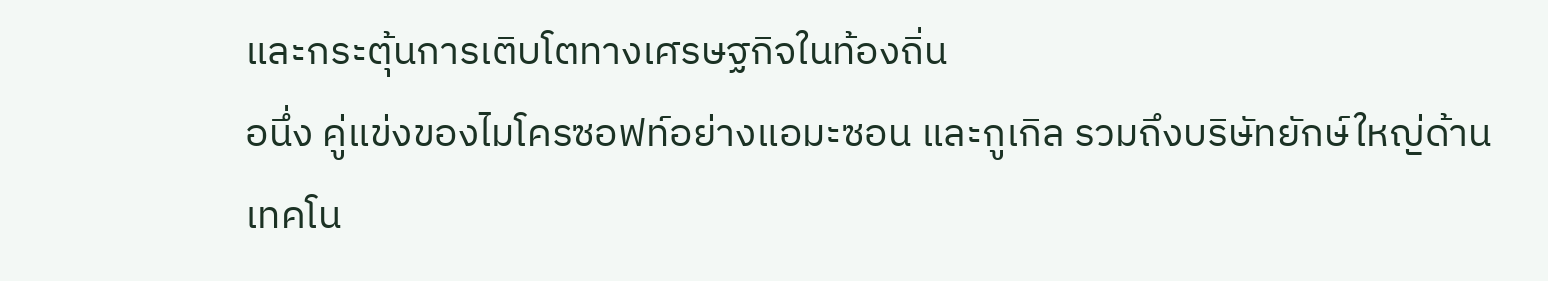และกระตุ้นการเติบโตทางเศรษฐกิจในท้องถิ่น
อนึ่ง คู่แข่งของไมโครซอฟท์อย่างแอมะซอน และกูเกิล รวมถึงบริษัทยักษ์ใหญ่ด้านเทคโน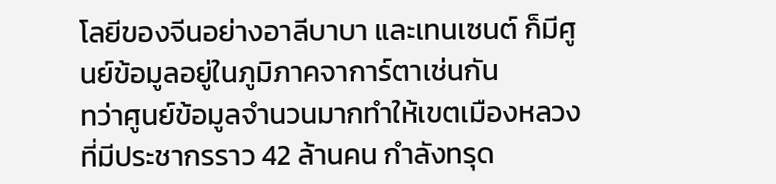โลยีของจีนอย่างอาลีบาบา และเทนเซนต์ ก็มีศูนย์ข้อมูลอยู่ในภูมิภาคจาการ์ตาเช่นกัน
ทว่าศูนย์ข้อมูลจำนวนมากทำให้เขตเมืองหลวงที่มีประชากรราว 42 ล้านคน กำลังทรุด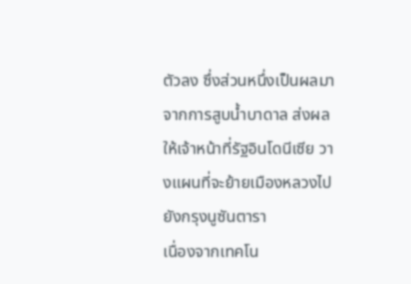ตัวลง ซึ่งส่วนหนึ่งเป็นผลมาจากการสูบน้ำบาดาล ส่งผลให้เจ้าหน้าที่รัฐอินโดนีเซีย วางแผนที่จะย้ายเมืองหลวงไปยังกรุงนูซันตารา
เนื่องจากเทคโน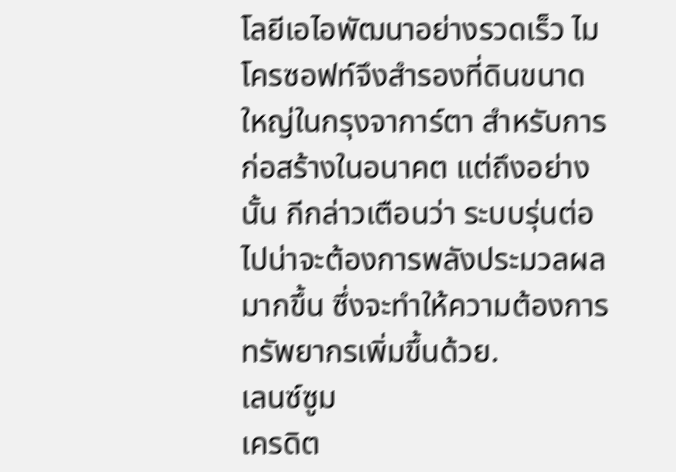โลยีเอไอพัฒนาอย่างรวดเร็ว ไมโครซอฟท์จึงสำรองที่ดินขนาดใหญ่ในกรุงจาการ์ตา สำหรับการก่อสร้างในอนาคต แต่ถึงอย่างนั้น กีกล่าวเตือนว่า ระบบรุ่นต่อไปน่าจะต้องการพลังประมวลผลมากขึ้น ซึ่งจะทำให้ความต้องการทรัพยากรเพิ่มขึ้นด้วย.
เลนซ์ซูม
เครดิต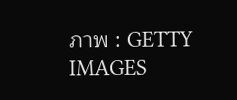ภาพ : GETTY IMAGES